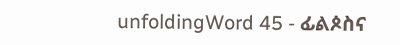unfoldingWord 45 - ፊልጶስና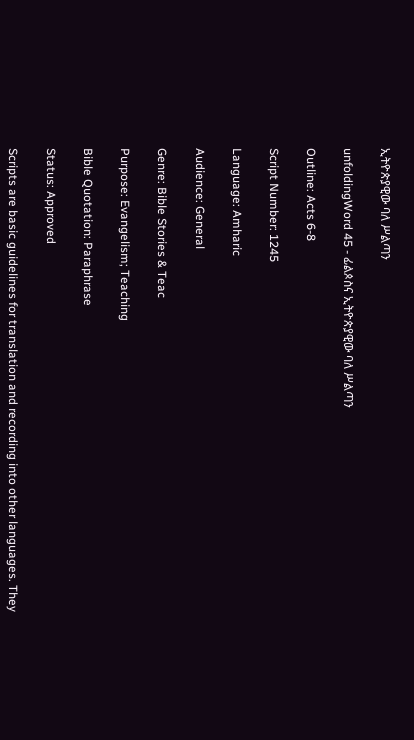ኢትዮጵያዊው ባለ ሥልጣን

unfoldingWord 45 - ፊልጶስና ኢትዮጵያዊው ባለ ሥልጣን

Outline: Acts 6-8

Script Number: 1245

Language: Amharic

Audience: General

Genre: Bible Stories & Teac

Purpose: Evangelism; Teaching

Bible Quotation: Paraphrase

Status: Approved

Scripts are basic guidelines for translation and recording into other languages. They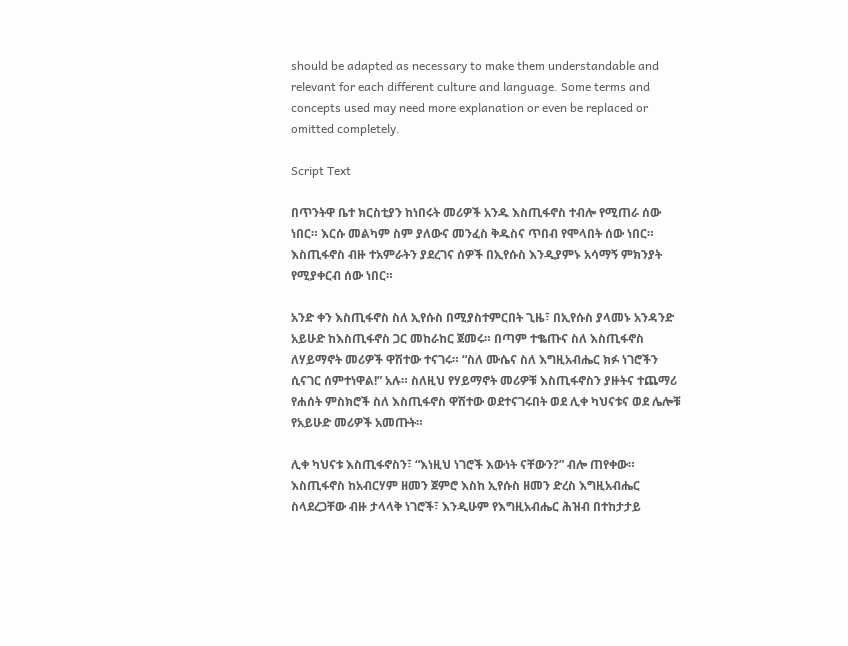should be adapted as necessary to make them understandable and relevant for each different culture and language. Some terms and concepts used may need more explanation or even be replaced or omitted completely.

Script Text

በጥንትዋ ቤተ ክርስቲያን ከነበሩት መሪዎች አንዱ እስጢፋኖስ ተብሎ የሚጠራ ሰው ነበር። እርሱ መልካም ስም ያለውና መንፈስ ቅዱስና ጥበብ የሞላበት ሰው ነበር። እስጢፋኖስ ብዙ ተአምራትን ያደረገና ሰዎች በኢየሱስ እንዲያምኑ አሳማኝ ምክንያት የሚያቀርብ ሰው ነበር።

አንድ ቀን እስጢፋኖስ ስለ ኢየሱስ በሚያስተምርበት ጊዜ፣ በኢየሱስ ያላመኑ አንዳንድ አይሁድ ከእስጢፋኖስ ጋር መከራከር ጀመሩ። በጣም ተቈጡና ስለ እስጢፋኖስ ለሃይማኖት መሪዎች ዋሽተው ተናገሩ። “ስለ ሙሴና ስለ እግዚአብሔር ክፉ ነገሮችን ሲናገር ሰምተነዋል!” አሉ። ስለዚህ የሃይማኖት መሪዎቹ እስጢፋኖስን ያዙትና ተጨማሪ የሐሰት ምስክሮች ስለ እስጢፋኖስ ዋሽተው ወደተናገሩበት ወደ ሊቀ ካህናቱና ወደ ሌሎቹ የአይሁድ መሪዎች አመጡት።

ሊቀ ካህናቱ እስጢፋኖስን፣ “እነዚህ ነገሮች እውነት ናቸውን?” ብሎ ጠየቀው። እስጢፋኖስ ከአብርሃም ዘመን ጀምሮ እስከ ኢየሱስ ዘመን ድረስ እግዚአብሔር ስላደረጋቸው ብዙ ታላላቅ ነገሮች፣ እንዲሁም የእግዚአብሔር ሕዝብ በተከታታይ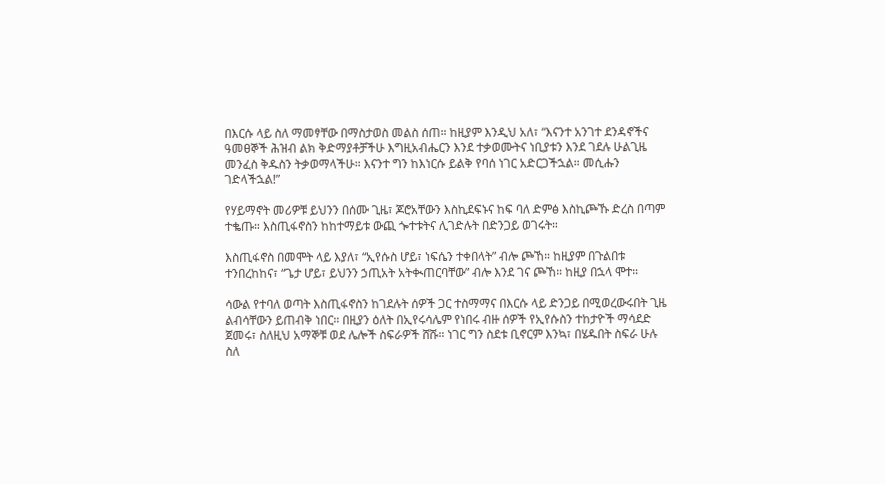በእርሱ ላይ ስለ ማመፃቸው በማስታወስ መልስ ሰጠ። ከዚያም እንዲህ አለ፣ “እናንተ አንገተ ደንዳኖችና ዓመፀኞች ሕዝብ ልክ ቅድማያቶቻችሁ እግዚአብሔርን እንደ ተቃወሙትና ነቢያቱን እንደ ገደሉ ሁልጊዜ መንፈስ ቅዱስን ትቃወማላችሁ። እናንተ ግን ከእነርሱ ይልቅ የባሰ ነገር አድርጋችኋል። መሲሑን ገድላችኋል!”

የሃይማኖት መሪዎቹ ይህንን በሰሙ ጊዜ፣ ጆሮአቸውን እስኪደፍኑና ከፍ ባለ ድምፅ እስኪጮኹ ድረስ በጣም ተቈጡ። እስጢፋኖስን ከከተማይቱ ውጪ ጐተቱትና ሊገድሉት በድንጋይ ወገሩት።

እስጢፋኖስ በመሞት ላይ እያለ፣ “ኢየሱስ ሆይ፣ ነፍሴን ተቀበላት” ብሎ ጮኸ። ከዚያም በጉልበቱ ተንበረከከና፣ “ጌታ ሆይ፣ ይህንን ኃጢአት አትቊጠርባቸው” ብሎ እንደ ገና ጮኸ። ከዚያ በኋላ ሞተ።

ሳውል የተባለ ወጣት እስጢፋኖስን ከገደሉት ሰዎች ጋር ተስማማና በእርሱ ላይ ድንጋይ በሚወረውሩበት ጊዜ ልብሳቸውን ይጠብቅ ነበር። በዚያን ዕለት በኢየሩሳሌም የነበሩ ብዙ ሰዎች የኢየሱስን ተከታዮች ማሳደድ ጀመሩ፣ ስለዚህ አማኞቹ ወደ ሌሎች ስፍራዎች ሸሹ። ነገር ግን ስደቱ ቢኖርም እንኳ፣ በሄዱበት ስፍራ ሁሉ ስለ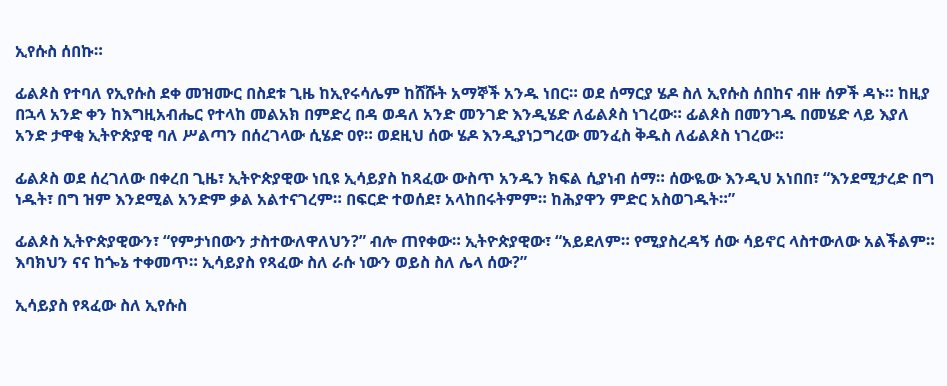ኢየሱስ ሰበኩ።

ፊልጶስ የተባለ የኢየሱስ ደቀ መዝሙር በስደቱ ጊዜ ከኢየሩሳሌም ከሸሹት አማኞች አንዱ ነበር። ወደ ሰማርያ ሄዶ ስለ ኢየሱስ ሰበከና ብዙ ሰዎች ዳኑ። ከዚያ በኋላ አንድ ቀን ከእግዚአብሔር የተላከ መልአክ በምድረ በዳ ወዳለ አንድ መንገድ እንዲሄድ ለፊልጶስ ነገረው። ፊልጶስ በመንገዱ በመሄድ ላይ እያለ አንድ ታዋቂ ኢትዮጵያዊ ባለ ሥልጣን በሰረገላው ሲሄድ ዐየ። ወደዚህ ሰው ሄዶ እንዲያነጋግረው መንፈስ ቅዱስ ለፊልጶስ ነገረው።

ፊልጶስ ወደ ሰረገለው በቀረበ ጊዜ፣ ኢትዮጵያዊው ነቢዩ ኢሳይያስ ከጻፈው ውስጥ አንዱን ክፍል ሲያነብ ሰማ። ሰውዬው እንዲህ አነበበ፣ “እንደሚታረድ በግ ነዱት፣ በግ ዝም እንደሚል አንድም ቃል አልተናገረም። በፍርድ ተወሰደ፣ አላከበሩትምም። ከሕያዋን ምድር አስወገዱት።”

ፊልጶስ ኢትዮጵያዊውን፣ “የምታነበውን ታስተውለዋለህን?” ብሎ ጠየቀው። ኢትዮጵያዊው፣ “አይደለም። የሚያስረዳኝ ሰው ሳይኖር ላስተውለው አልችልም። እባክህን ናና ከጐኔ ተቀመጥ። ኢሳይያስ የጻፈው ስለ ራሱ ነውን ወይስ ስለ ሌላ ሰው?”

ኢሳይያስ የጻፈው ስለ ኢየሱስ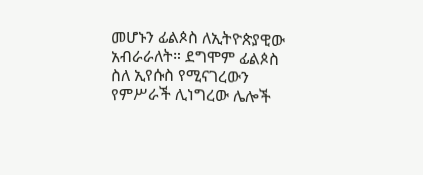መሆኑን ፊልጶስ ለኢትዮጵያዊው አብራራለት። ደግሞም ፊልጶስ ስለ ኢየሱስ የሚናገረውን የምሥራች ሊነግረው ሌሎች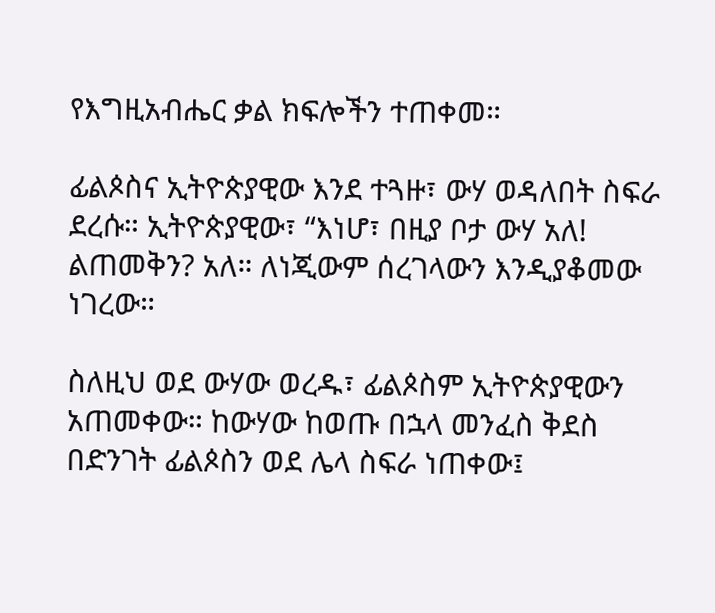የእግዚአብሔር ቃል ክፍሎችን ተጠቀመ።

ፊልጶስና ኢትዮጵያዊው እንደ ተጓዙ፣ ውሃ ወዳለበት ስፍራ ደረሱ። ኢትዮጵያዊው፣ “እነሆ፣ በዚያ ቦታ ውሃ አለ! ልጠመቅን? አለ። ለነጂውም ሰረገላውን እንዲያቆመው ነገረው።

ስለዚህ ወደ ውሃው ወረዱ፣ ፊልጶስም ኢትዮጵያዊውን አጠመቀው። ከውሃው ከወጡ በኋላ መንፈስ ቅደስ በድንገት ፊልጶስን ወደ ሌላ ስፍራ ነጠቀው፤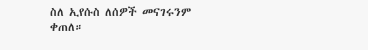ስለ ኢየሱስ ለሰዎች መናገሩንም ቀጠለ።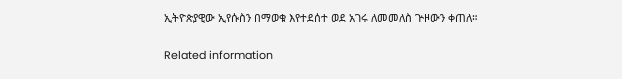ኢትዮጵያዊው ኢየሱስን በማወቁ እየተደሰተ ወደ አገሩ ለመመለስ ጕዞውን ቀጠለ።

Related information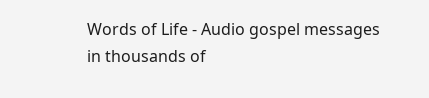Words of Life - Audio gospel messages in thousands of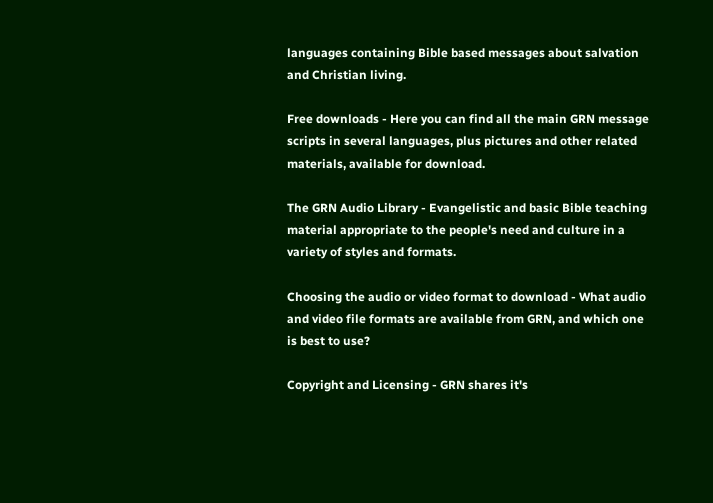languages containing Bible based messages about salvation and Christian living.

Free downloads - Here you can find all the main GRN message scripts in several languages, plus pictures and other related materials, available for download.

The GRN Audio Library - Evangelistic and basic Bible teaching material appropriate to the people's need and culture in a variety of styles and formats.

Choosing the audio or video format to download - What audio and video file formats are available from GRN, and which one is best to use?

Copyright and Licensing - GRN shares it's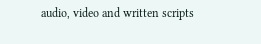audio, video and written scripts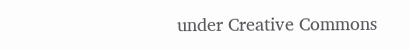under Creative Commons